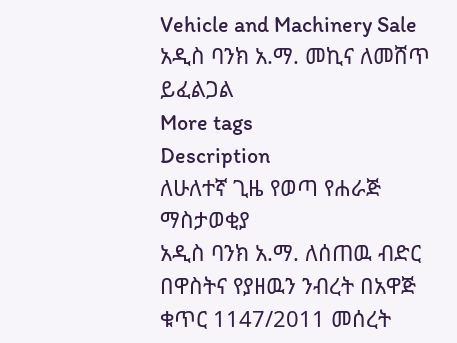Vehicle and Machinery Sale
አዲስ ባንክ አ.ማ. መኪና ለመሸጥ ይፈልጋል
More tags
Description
ለሁለተኛ ጊዜ የወጣ የሐራጅ ማስታወቂያ
አዲስ ባንክ አ.ማ. ለሰጠዉ ብድር በዋስትና የያዘዉን ንብረት በአዋጅ ቁጥር 1147/2011 መሰረት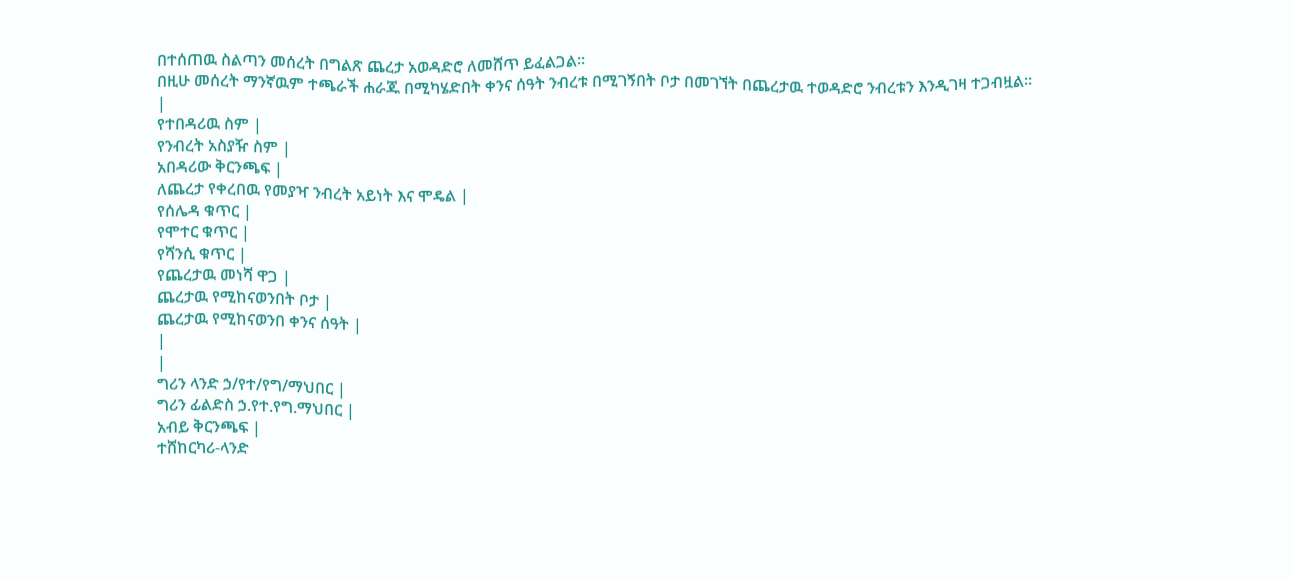በተሰጠዉ ስልጣን መሰረት በግልጽ ጨረታ አወዳድሮ ለመሸጥ ይፈልጋል፡፡
በዚሁ መሰረት ማንኛዉም ተጫራች ሐራጁ በሚካሄድበት ቀንና ሰዓት ንብረቱ በሚገኝበት ቦታ በመገኘት በጨረታዉ ተወዳድሮ ንብረቱን እንዲገዛ ተጋብዟል፡፡
|
የተበዳሪዉ ስም |
የንብረት አስያዥ ስም |
አበዳሪው ቅርንጫፍ |
ለጨረታ የቀረበዉ የመያዣ ንብረት አይነት እና ሞዴል |
የሰሌዳ ቁጥር |
የሞተር ቁጥር |
የሻንሲ ቁጥር |
የጨረታዉ መነሻ ዋጋ |
ጨረታዉ የሚከናወንበት ቦታ |
ጨረታዉ የሚከናወንበ ቀንና ሰዓት |
|
|
ግሪን ላንድ ኃ/የተ/የግ/ማህበር |
ግሪን ፊልድስ ኃ.የተ.የግ.ማህበር |
አብይ ቅርንጫፍ |
ተሸከርካሪ-ላንድ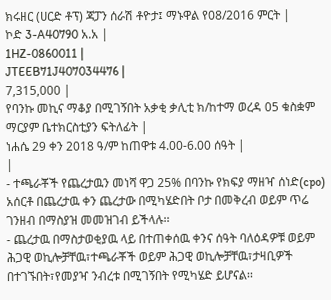ክሩዘር (ሀርድ ቶፕ) ጃፓን ሰራሽ ቶዮታ፤ ማኑዋል የ08/2016 ምርት |
ኮድ 3-A40790 አ.አ |
1HZ-0860011 |
JTEEB71J407034476 |
7,315,000 |
የባንኩ መኪና ማቆያ በሚገኝበት አቃቂ ቃሊቲ ክ/ከተማ ወረዳ 05 ቁስቋም ማርያም ቤተክርስቲያን ፍትለፊት |
ነሐሴ 29 ቀን 2018 ዓ/ም ከጠዋቱ 4.00-6.00 ሰዓት |
|
- ተጫራቾች የጨረታዉን መነሻ ዋጋ 25% በባንኩ የክፍያ ማዘዣ ሰነድ(cpo) አሰርቶ በጨረታዉ ቀን ጨረታው በሚካሄድበት ቦታ በመቅረብ ወይም ጥሬ ገንዘብ በማስያዝ መመዝገብ ይችላሉ፡፡
- ጨረታዉ በማስታወቂያዉ ላይ በተጠቀሰዉ ቀንና ሰዓት ባለዕዳዎቹ ወይም ሕጋዊ ወኪሎቻቸዉ፣ተጫራቾች ወይም ሕጋዊ ወኪሎቻቸዉ፣ታዛቢዎች በተገኙበት፣የመያዣ ንብረቱ በሚገኝበት የሚካሄድ ይሆናል፡፡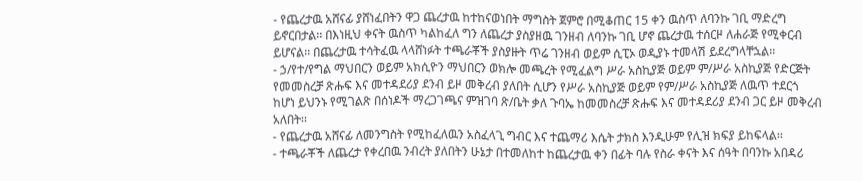- የጨረታዉ አሸናፊ ያሸነፈበትን ዋጋ ጨረታዉ ከተከናወነበት ማግስት ጀምሮ በሚቆጠር 15 ቀን ዉስጥ ለባንኩ ገቢ ማድረግ ይኖርበታል፡፡ በእነዚህ ቀናት ዉስጥ ካልከፈለ ግን ለጨረታ ያስያዘዉ ገንዘብ ለባንኩ ገቢ ሆኖ ጨረታዉ ተሰርዞ ለሐራጅ የሚቀርብ ይሆናል፡፡ በጨረታዉ ተሳትፈዉ ላላሸነፉት ተጫራቾች ያስያዙት ጥሬ ገንዘብ ወይም ሲፒኦ ወዲያኑ ተመላሽ ይደረግላቸኋል፡፡
- ኃ/የተ/የግል ማህበርን ወይም አክሲዮን ማህበርን ወክሎ መጫረት የሚፈልግ ሥራ አስኪያጅ ወይም ም/ሥራ አስኪያጅ የድርጅት የመመስረቻ ጽሑፍ እና መተዳደሪያ ደንብ ይዞ መቅረብ ያለበት ሲሆን የሥራ አስኪያጅ ወይም የም/ሥራ አስኪያጅ ለዉጥ ተደርጎ ከሆነ ይህንኑ የሚገልጽ በሰነዶች ማረጋገጫና ምዝገባ ጽ/ቤት ቃለ ጉባኤ ከመመስረቻ ጽሑፍ እና መተዳደሪያ ደንብ ጋር ይዞ መቅረብ አለበት፡፡
- የጨረታዉ አሸናፊ ለመንግስት የሚከፈለዉን አስፈላጊ ግብር እና ተጨማሪ እሴት ታክስ እንዲሁም የሊዝ ክፍያ ይከፍላል፡፡
- ተጫራቾች ለጨረታ የቀረበዉ ንብረት ያለበትን ሁኔታ በተመለከተ ከጨረታዉ ቀን በፊት ባሉ የስራ ቀናት እና ሰዓት በባንኩ አበዳሪ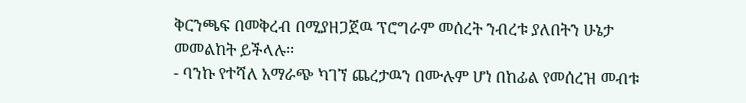ቅርንጫፍ በመቅረብ በሚያዘጋጀዉ ፕሮግራም መሰረት ንብረቱ ያለበትን ሁኔታ መመልከት ይችላሉ፡፡
- ባንኩ የተሻለ አማራጭ ካገኘ ጨረታዉን በሙሉም ሆነ በከፊል የመሰረዝ መብቱ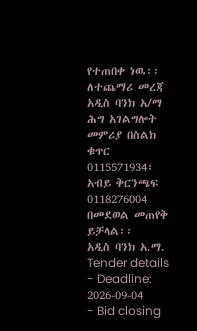የተጠበቀ ነዉ፡፡
ለተጨማሪ መረጃ አዲስ ባንክ አ/ማ ሕግ አገልግሎት መምሪያ በስልክ ቁጥር 0115571934፣ አብይ ቅርንጫፍ 0118276004 በመደወል መጠየቅ ይቻላል፡፡
አዲስ ባንክ አ.ማ.
Tender details
- Deadline: 2026-09-04
- Bid closing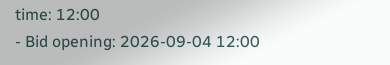time: 12:00
- Bid opening: 2026-09-04 12:00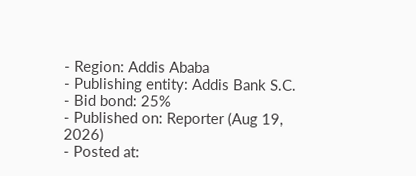- Region: Addis Ababa
- Publishing entity: Addis Bank S.C.
- Bid bond: 25%
- Published on: Reporter (Aug 19, 2026)
- Posted at: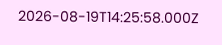2026-08-19T14:25:58.000Z